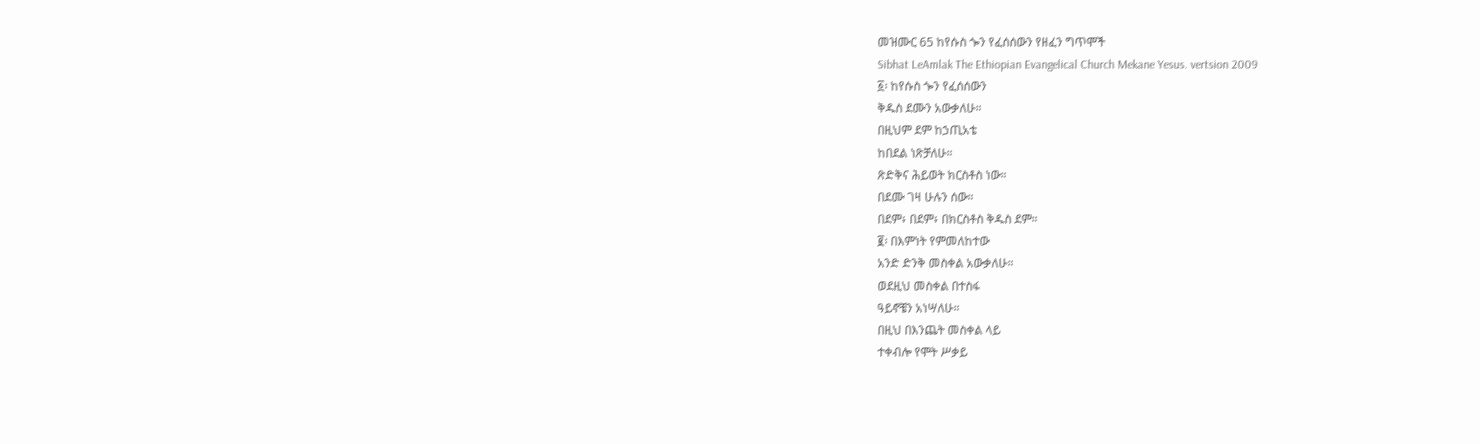መዝሙር 65 ከየሱስ ጐን የፈሰሰውን የዘፈን ግጥሞች
Sibhat LeAmlak The Ethiopian Evangelical Church Mekane Yesus. vertsion 2009
፩፡ ከየሱስ ጐን የፈሰሰውን
ቅዱስ ደሙን አውቃለሁ።
በዚህም ደም ከኃጢአቴ
ከበደል ነጽቻለሁ።
ጽድቅና ሕይወት ክርስቶስ ነው።
በደሙ ገዛ ሁሉን ሰው።
በደም፥ በደም፥ በክርስቶስ ቅዱስ ደም።
፪፡ በእምነት የምመለከተው
አንድ ድንቅ መስቀል አውቃለሁ።
ወደዚህ መስቀል በተስፋ
ዓይኖቼን አነሣለሁ።
በዚህ በእንጨት መስቀል ላይ
ተቀብሎ የሞት ሥቃይ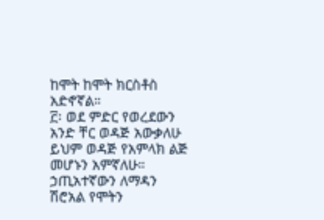ከሞት ከሞት ክርስቶስ አድኖኛል።
፫፡ ወደ ምድር የወረደውን
አንድ ቸር ወዳጅ አውቃለሁ
ይህም ወዳጅ የአምላክ ልጅ
መሆኑን አምኛለሁ።
ኃጢአተኛውን ለማዳን
ሽሮአል የሞትን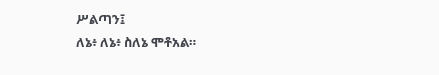ሥልጣን፤
ለኔ፥ ለኔ፥ ስለኔ ሞቶአል።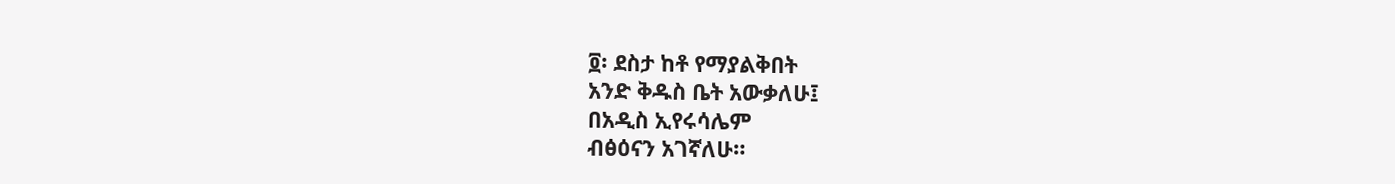፬፡ ደስታ ከቶ የማያልቅበት
አንድ ቅዱስ ቤት አውቃለሁ፤
በአዲስ ኢየሩሳሌም
ብፅዕናን አገኛለሁ።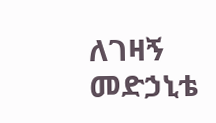ለገዛኝ መድኃኒቴ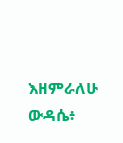እዘምራለሁ ውዳሴ፥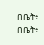በቤት፥ በቤት፥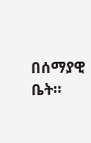በሰማያዊ ቤት።